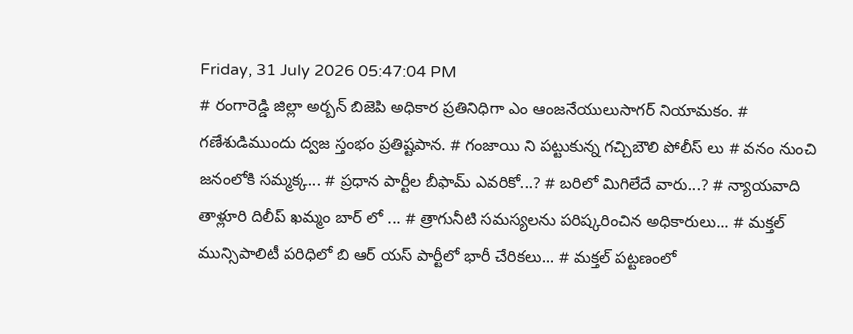Friday, 31 July 2026 05:47:04 PM
# రంగారెడ్డి జిల్లా అర్బన్ బిజెపి అధికార ప్రతినిధిగా ఎం ఆంజనేయులుసాగర్ నియామకం. # గణేశుడిముందు ద్వజ స్తంభం ప్రతిష్టపాన. # గంజాయి ని పట్టుకున్న గచ్చిబౌలి పోలీస్ లు # వనం నుంచి జనంలోకి సమ్మక్క... # ప్రధాన పార్టీల బీఫామ్ ఎవరికో...? # బరిలో మిగిలేదే వారు...? # న్యాయవాది తాళ్లూరి దిలీప్ ఖమ్మం బార్ లో ... # త్రాగునీటి సమస్యలను పరిష్కరించిన అధికారులు... # మక్తల్ మున్సిపాలిటీ పరిధిలో బి ఆర్ యస్ పార్టీలో భారీ చేరికలు... # మక్తల్ పట్టణంలో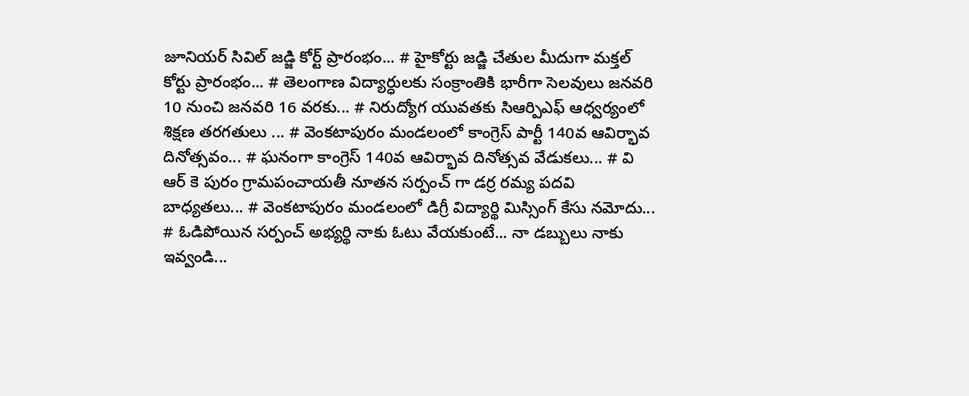జూనియర్ సివిల్ జడ్జి కోర్ట్ ప్రారంభం... # హైకోర్టు జడ్జి చేతుల మీదుగా మక్తల్ కోర్టు ప్రారంభం... # తెలంగాణ విద్యార్ధులకు సంక్రాంతికి భారీగా సెలవులు జనవరి 10 నుంచి జనవరి 16 వరకు... # నిరుద్యోగ యువతకు సిఆర్పిఎఫ్ ఆధ్వర్యంలో శిక్షణ తరగతులు ... # వెంకటాపురం మండలంలో కాంగ్రెస్ పార్టీ 140వ ఆవిర్భావ దినోత్సవం... # ఘనంగా కాంగ్రెస్ 140వ ఆవిర్భావ దినోత్సవ వేడుకలు... # వి ఆర్ కె పురం గ్రామపంచాయతీ నూతన సర్పంచ్ గా డర్ర రమ్య పదవి బాధ్యతలు... # వెంకటాపురం మండలంలో డిగ్రీ విద్యార్థి మిస్సింగ్ కేసు నమోదు... # ఓడిపోయిన సర్పంచ్ అభ్యర్థి నాకు ఓటు వేయకుంటే... నా డబ్బులు నాకు ఇవ్వండి...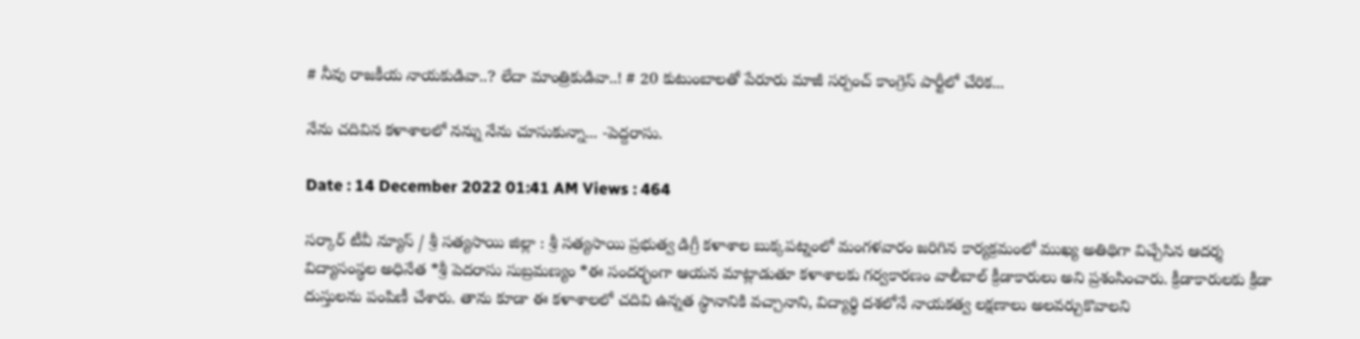# నీవు రాజకీయ నాయకుడివా..? లేదా మాంత్రికుడివా..! # 20 కుటుంబాలతో పేరూరు మాజీ సర్పంచ్ కాంగ్రెస్ పార్టీలో చేరిక...

నేను చదివిన కళాశాలలో నన్ను నేను చూసుకున్నా... -పెద్దరాసు.

Date : 14 December 2022 01:41 AM Views : 464

సర్కార్ టీవీ న్యూస్ / శ్రీ సత్యసాయి జిల్లా : శ్రీ సత్యసాయి ప్రభుత్వ డిగ్రీ కళాశాల బుక్కపట్నంలో మంగళవారం జరిగిన కార్యక్రమంలో ముఖ్య అతిథిగా విచ్చేసిన ఆదర్శ విద్యాసంస్థల అధినేత *శ్రీ పెదరాసు సుబ్రమణ్యం *ఈ సందర్భంగా ఆయన మాట్లాడుతూ కళాశాలకు గర్వకారణం వాలీబాల్ క్రీడాకారులు అని ప్రశంసించారు. క్రీడాకారులకు క్రీడా దుస్తులను పంపిణీ చేశారు. తాను కూడా ఈ కళాశాలలో చదివి ఉన్నత స్థానానికి వచ్చానాని, విద్యార్థి దశలోనే నాయకత్వ లక్షణాలు అలవర్చుకొవాలని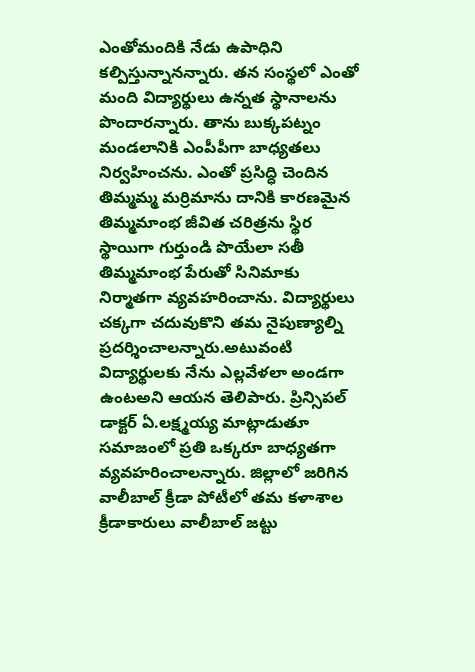ఎంతోమందికి నేడు ఉపాధిని కల్పిస్తున్నానన్నారు. తన సంస్థలో ఎంతో మంది విద్యార్థులు ఉన్నత స్థానాలను పొందారన్నారు. తాను బుక్కపట్నం మండలానికి ఎంపీపీగా బాధ్యతలు నిర్వహించను. ఎంతో ప్రసిద్ధి చెందిన తిమ్మమ్మ మర్రిమాను దానికి కారణమైన తిమ్మమాంభ జీవిత చరిత్రను స్థిర స్థాయిగా గుర్తుండి పొయేలా సతీ తిమ్మమాంభ పేరుతో సినిమాకు నిర్మాతగా వ్యవహరించాను. విద్యార్థులు చక్కగా చదువుకొని తమ నైపుణ్యాల్ని ప్రదర్శించాలన్నారు.అటువంటి విద్యార్థులకు నేను ఎల్లవేళలా అండగా ఉంటఅని ఆయన తెలిపారు. ప్రిన్సిపల్ డాక్టర్ ఏ.లక్ష్మయ్య మాట్లాడుతూ సమాజంలో ప్రతి ఒక్కరూ బాధ్యతగా వ్యవహరించాలన్నారు. జిల్లాలో జరిగిన వాలీబాల్ క్రీడా పోటీలో తమ కళాశాల క్రీడాకారులు వాలీబాల్ జట్టు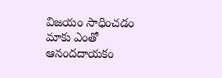విజయం సాధించడం మాకు ఎంతో ఆనందదాయకం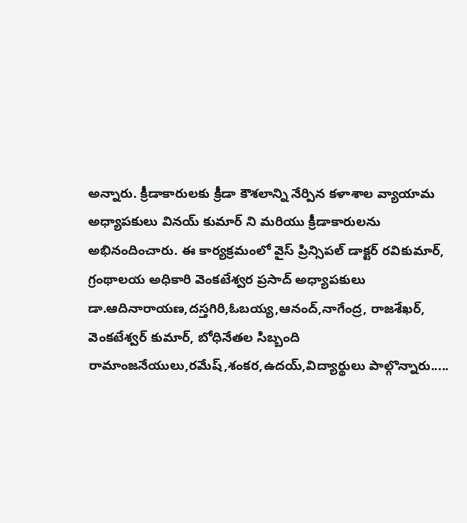అన్నారు. క్రీడాకారులకు క్రీడా కౌశలాన్ని నేర్పిన కళాశాల వ్యాయామ అధ్యాపకులు వినయ్ కుమార్ ని మరియు క్రీడాకారులను అభినందించారు. ఈ కార్యక్రమంలో వైస్ ప్రిన్సిపల్ డాక్టర్ రవికుమార్, గ్రంథాలయ అధికారి వెంకటేశ్వర ప్రసాద్ అధ్యాపకులు డా.ఆదినారాయణ,దస్తగిరి,ఓబయ్య,ఆనంద్,నాగేంద్ర, రాజశేఖర్, వెంకటేశ్వర్ కుమార్, బోధినేతల సిబ్బంది రామాంజనేయులు,రమేష్,శంకర,ఉదయ్,విద్యార్థులు పాల్గొన్నారు.....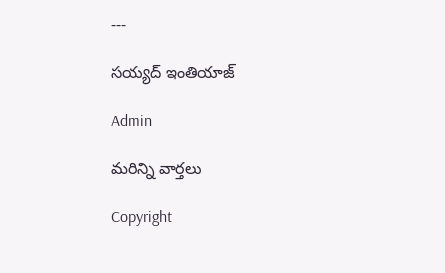---

సయ్యద్ ఇంతియాజ్

Admin

మరిన్ని వార్తలు

Copyright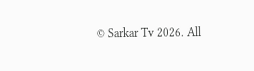© Sarkar Tv 2026. All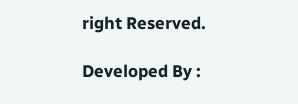right Reserved.

Developed By :